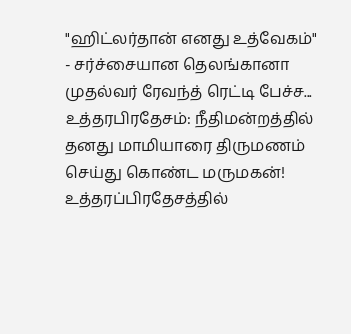"ஹிட்லர்தான் எனது உத்வேகம்" - சர்ச்சையான தெலங்கானா முதல்வர் ரேவந்த் ரெட்டி பேச்ச...
உத்தரபிரதேசம்: நீதிமன்றத்தில் தனது மாமியாரை திருமணம் செய்து கொண்ட மருமகன்!
உத்தரப்பிரதேசத்தில்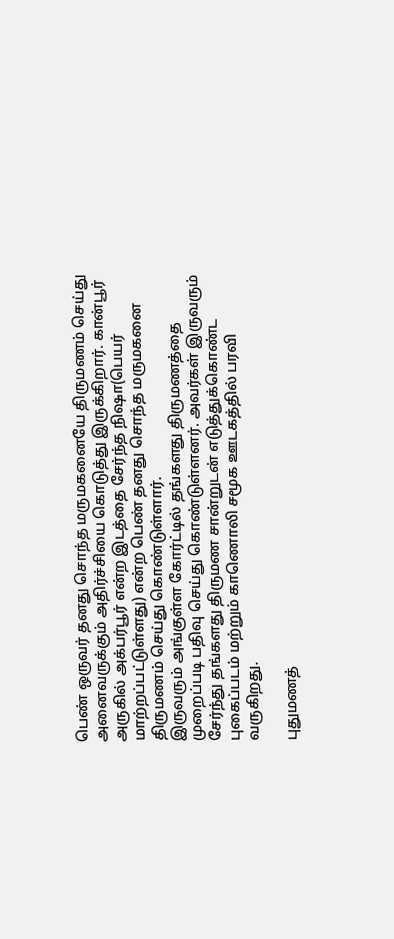பெண் ஒருவர் தனது சொந்த மருமகனையே திருமணம் செய்து அனைவருக்கும் அதிர்ச்சியை கொடுத்து இருக்கிறார். கான்பூர் அருகில் அக்பர்பூர் என்ற இடத்தை சேர்ந்த நிஷா(பெயர் மாற்றப்பட்டுள்ளது) என்ற பெண் தனது சொந்த மருமகனை திருமணம் செய்து கொண்டுள்ளார்.
இருவரும் அங்குள்ள கோர்ட்டில் தங்களது திருமணத்தை முறைப்படி பதிவு செய்து கொண்டுள்ளனர். அவர்கள் இருவரும் சேர்ந்து தங்களது திருமண சான்றுடன் எடுத்துக்கொண்ட புகைப்படம் மற்றும் காணொலி சமூக ஊடகத்தில் பரவி வருகிறது.

புதுமணத்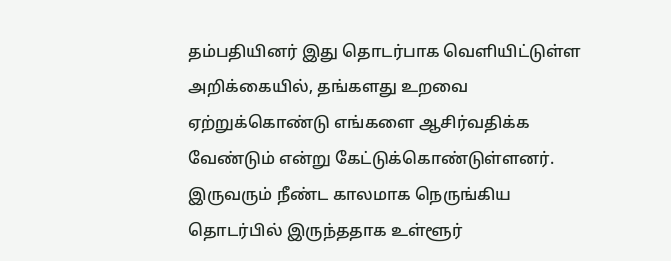தம்பதியினர் இது தொடர்பாக வெளியிட்டுள்ள அறிக்கையில், தங்களது உறவை ஏற்றுக்கொண்டு எங்களை ஆசிர்வதிக்க வேண்டும் என்று கேட்டுக்கொண்டுள்ளனர். இருவரும் நீண்ட காலமாக நெருங்கிய தொடர்பில் இருந்ததாக உள்ளூர்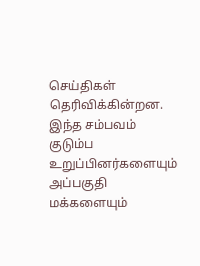செய்திகள் தெரிவிக்கின்றன. இந்த சம்பவம் குடும்ப உறுப்பினர்களையும் அப்பகுதி மக்களையும்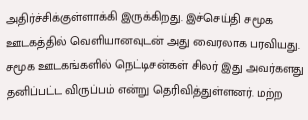அதிர்ச்சிக்குள்ளாக்கி இருக்கிறது. இச்செய்தி சமூக ஊடகத்தில் வெளியானவுடன் அது வைரலாக பரவியது.
சமூக ஊடகங்களில் நெட்டிசன்கள் சிலர் இது அவர்களது தனிப்பட்ட விருப்பம் என்று தெரிவித்துள்ளனர். மற்ற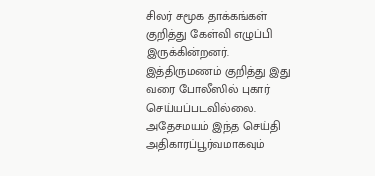சிலர் சமூக தாக்கங்கள் குறித்து கேள்வி எழுப்பி இருக்கின்றனர். இத்திருமணம் குறித்து இது வரை போலீஸில் புகார் செய்யப்படவில்லை. அதேசமயம் இந்த செய்தி அதிகாரப்பூர்வமாகவும்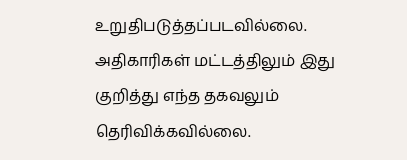உறுதிபடுத்தப்படவில்லை. அதிகாரிகள் மட்டத்திலும் இது குறித்து எந்த தகவலும் தெரிவிக்கவில்லை.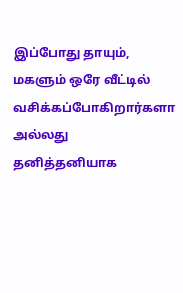இப்போது தாயும், மகளும் ஒரே வீட்டில் வசிக்கப்போகிறார்களா அல்லது தனித்தனியாக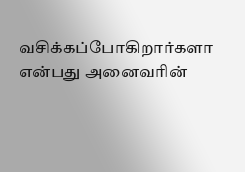வசிக்கப்போகிறார்களா என்பது அனைவரின்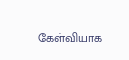கேள்வியாக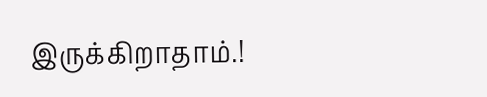இருக்கிறாதாம்.!